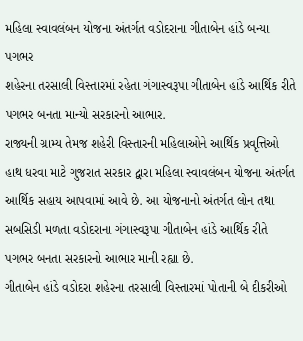મહિલા સ્વાવલંબન યોજના અંતર્ગત વડોદરાના ગીતાબેન હાંડે બન્યા પગભર
શહેરના તરસાલી વિસ્તારમાં રહેતા ગંગાસ્વરૂપા ગીતાબેન હાંડે આર્થિક રીતે પગભર બનતા માન્યો સરકારનો આભાર.
રાજ્યની ગ્રામ્ય તેમજ શહેરી વિસ્તારની મહિલાઓને આર્થિક પ્રવૃત્તિઓ હાથ ધરવા માટે ગુજરાત સરકાર દ્વારા મહિલા સ્વાવલંબન યોજના અંતર્ગત આર્થિક સહાય આપવામાં આવે છે. આ યોજનાનો અંતર્ગત લોન તથા સબસિડી મળતા વડોદરાના ગંગાસ્વરૂપા ગીતાબેન હાંડે આર્થિક રીતે પગભર બનતા સરકારનો આભાર માની રહ્યા છે.
ગીતાબેન હાંડે વડોદરા શહેરના તરસાલી વિસ્તારમાં પોતાની બે દીકરીઓ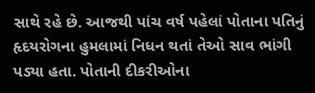સાથે રહે છે. આજથી પાંચ વર્ષ પહેલાં પોતાના પતિનું હૃદયરોગના હુમલામાં નિધન થતાં તેઓ સાવ ભાંગી પડ્યા હતા. પોતાની દીકરીઓના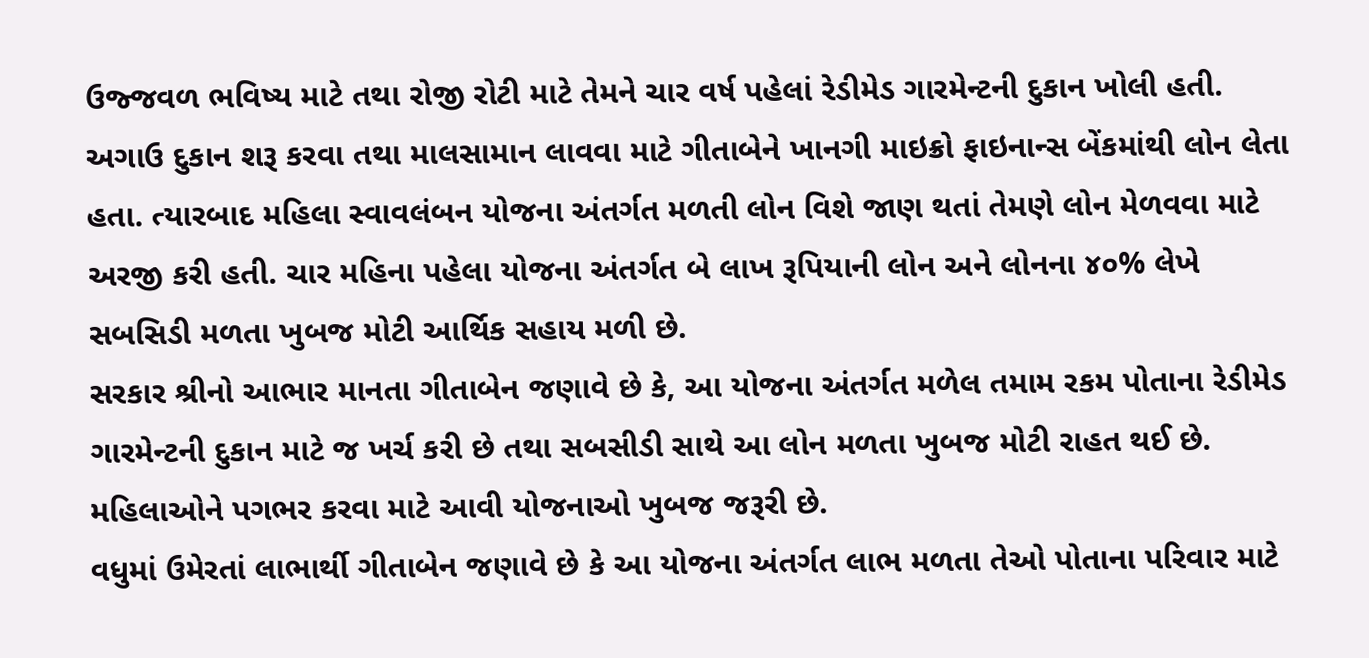ઉજ્જવળ ભવિષ્ય માટે તથા રોજી રોટી માટે તેમને ચાર વર્ષ પહેલાં રેડીમેડ ગારમેન્ટની દુકાન ખોલી હતી.
અગાઉ દુકાન શરૂ કરવા તથા માલસામાન લાવવા માટે ગીતાબેને ખાનગી માઇક્રો ફાઇનાન્સ બેંકમાંથી લોન લેતા હતા. ત્યારબાદ મહિલા સ્વાવલંબન યોજના અંતર્ગત મળતી લોન વિશે જાણ થતાં તેમણે લોન મેળવવા માટે અરજી કરી હતી. ચાર મહિના પહેલા યોજના અંતર્ગત બે લાખ રૂપિયાની લોન અને લોનના ૪૦% લેખે સબસિડી મળતા ખુબજ મોટી આર્થિક સહાય મળી છે.
સરકાર શ્રીનો આભાર માનતા ગીતાબેન જણાવે છે કે, આ યોજના અંતર્ગત મળેલ તમામ રકમ પોતાના રેડીમેડ ગારમેન્ટની દુકાન માટે જ ખર્ચ કરી છે તથા સબસીડી સાથે આ લોન મળતા ખુબજ મોટી રાહત થઈ છે. મહિલાઓને પગભર કરવા માટે આવી યોજનાઓ ખુબજ જરૂરી છે.
વધુમાં ઉમેરતાં લાભાર્થી ગીતાબેન જણાવે છે કે આ યોજના અંતર્ગત લાભ મળતા તેઓ પોતાના પરિવાર માટે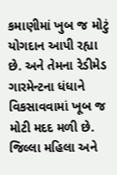કમાણીમાં ખુબ જ મોટું યોગદાન આપી રહ્યા છે. અને તેમના રેડીમેડ ગારમેન્ટના ધંધાને વિકસાવવામાં ખૂબ જ મોટી મદદ મળી છે.
જિલ્લા મહિલા અને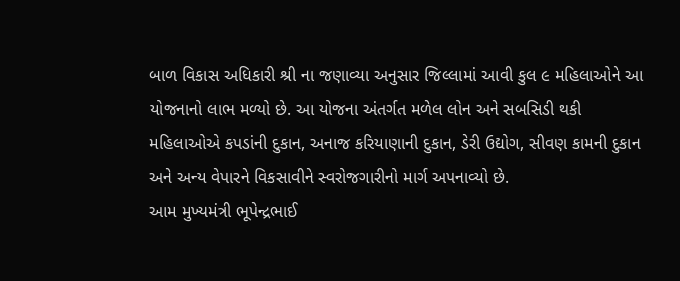બાળ વિકાસ અધિકારી શ્રી ના જણાવ્યા અનુસાર જિલ્લામાં આવી કુલ ૯ મહિલાઓને આ યોજનાનો લાભ મળ્યો છે. આ યોજના અંતર્ગત મળેલ લોન અને સબસિડી થકી મહિલાઓએ કપડાંની દુકાન, અનાજ કરિયાણાની દુકાન, ડેરી ઉદ્યોગ, સીવણ કામની દુકાન અને અન્ય વેપારને વિકસાવીને સ્વરોજગારીનો માર્ગ અપનાવ્યો છે.
આમ મુખ્યમંત્રી ભૂપેન્દ્રભાઈ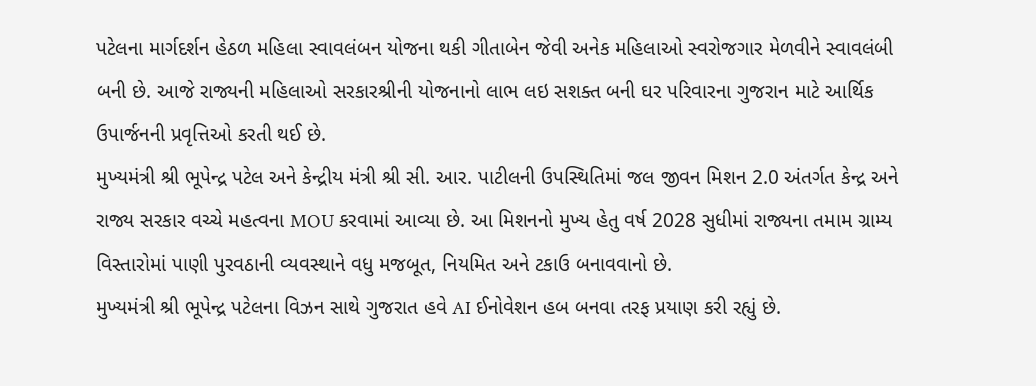પટેલના માર્ગદર્શન હેઠળ મહિલા સ્વાવલંબન યોજના થકી ગીતાબેન જેવી અનેક મહિલાઓ સ્વરોજગાર મેળવીને સ્વાવલંબી બની છે. આજે રાજ્યની મહિલાઓ સરકારશ્રીની યોજનાનો લાભ લઇ સશક્ત બની ઘર પરિવારના ગુજરાન માટે આર્થિક ઉપાર્જનની પ્રવૃત્તિઓ કરતી થઈ છે.
મુખ્યમંત્રી શ્રી ભૂપેન્દ્ર પટેલ અને કેન્દ્રીય મંત્રી શ્રી સી. આર. પાટીલની ઉપસ્થિતિમાં જલ જીવન મિશન 2.0 અંતર્ગત કેન્દ્ર અને રાજ્ય સરકાર વચ્ચે મહત્વના MOU કરવામાં આવ્યા છે. આ મિશનનો મુખ્ય હેતુ વર્ષ 2028 સુધીમાં રાજ્યના તમામ ગ્રામ્ય વિસ્તારોમાં પાણી પુરવઠાની વ્યવસ્થાને વધુ મજબૂત, નિયમિત અને ટકાઉ બનાવવાનો છે.
મુખ્યમંત્રી શ્રી ભૂપેન્દ્ર પટેલના વિઝન સાથે ગુજરાત હવે AI ઈનોવેશન હબ બનવા તરફ પ્રયાણ કરી રહ્યું છે.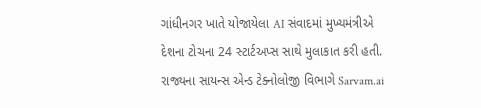ગાંધીનગર ખાતે યોજાયેલા AI સંવાદમાં મુખ્યમંત્રીએ દેશના ટોચના 24 સ્ટાર્ટઅપ્સ સાથે મુલાકાત કરી હતી. રાજ્યના સાયન્સ એન્ડ ટેક્નોલોજી વિભાગે Sarvam.ai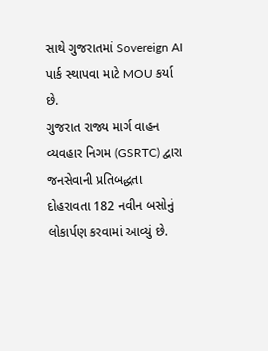સાથે ગુજરાતમાં Sovereign AI પાર્ક સ્થાપવા માટે MOU કર્યા છે.
ગુજરાત રાજ્ય માર્ગ વાહન વ્યવહાર નિગમ (GSRTC) દ્વારા જનસેવાની પ્રતિબદ્ધતા દોહરાવતા 182 નવીન બસોનું લોકાર્પણ કરવામાં આવ્યું છે.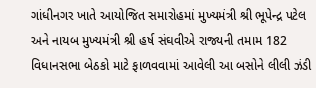ગાંધીનગર ખાતે આયોજિત સમારોહમાં મુખ્યમંત્રી શ્રી ભૂપેન્દ્ર પટેલ અને નાયબ મુખ્યમંત્રી શ્રી હર્ષ સંઘવીએ રાજ્યની તમામ 182 વિધાનસભા બેઠકો માટે ફાળવવામાં આવેલી આ બસોને લીલી ઝંડી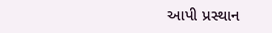આપી પ્રસ્થાન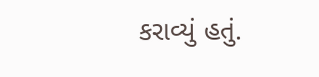કરાવ્યું હતું.